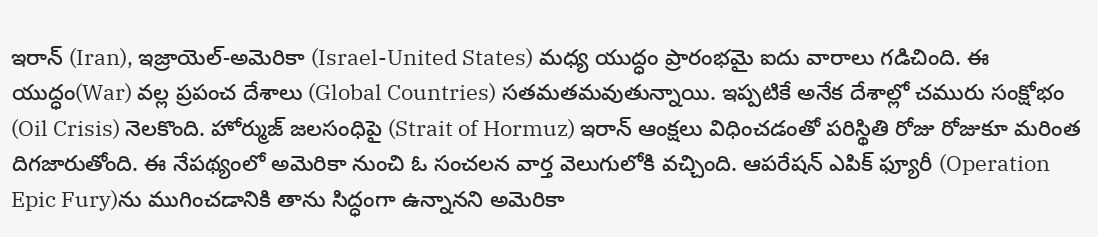ఇరాన్ (Iran), ఇజ్రాయెల్-అమెరికా (Israel-United States) మధ్య యుద్ధం ప్రారంభమై ఐదు వారాలు గడిచింది. ఈ యుద్ధం(War) వల్ల ప్రపంచ దేశాలు (Global Countries) సతమతమవుతున్నాయి. ఇప్పటికే అనేక దేశాల్లో చమురు సంక్షోభం (Oil Crisis) నెలకొంది. హోర్ముజ్ జలసంధిపై (Strait of Hormuz) ఇరాన్ ఆంక్షలు విధించడంతో పరిస్థితి రోజు రోజుకూ మరింత దిగజారుతోంది. ఈ నేపథ్యంలో అమెరికా నుంచి ఓ సంచలన వార్త వెలుగులోకి వచ్చింది. ఆపరేషన్ ఎపిక్ ఫ్యూరీ (Operation Epic Fury)ను ముగించడానికి తాను సిద్ధంగా ఉన్నానని అమెరికా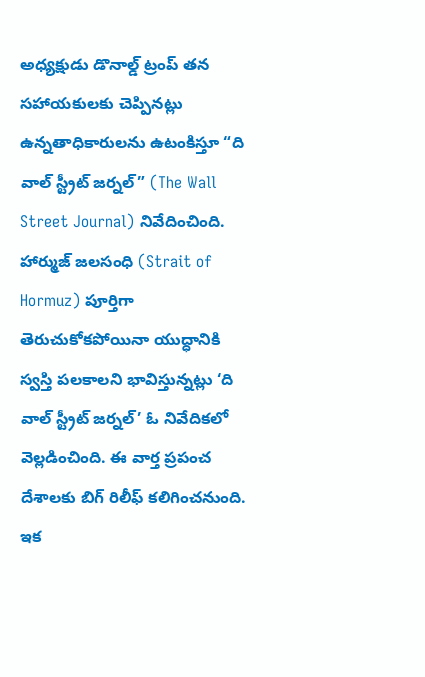అధ్యక్షుడు డొనాల్డ్ ట్రంప్ తన సహాయకులకు చెప్పినట్లు ఉన్నతాధికారులను ఉటంకిస్తూ “ది వాల్ స్ట్రీట్ జర్నల్” (The Wall Street Journal) నివేదించింది.
హార్ముజ్ జలసంధి (Strait of Hormuz) పూర్తిగా తెరుచుకోకపోయినా యుద్ధానికి స్వస్తి పలకాలని భావిస్తున్నట్లు ‘ది వాల్ స్ట్రీట్ జర్నల్’ ఓ నివేదికలో వెల్లడించింది. ఈ వార్త ప్రపంచ దేశాలకు బిగ్ రిలీఫ్ కలిగించనుంది. ఇక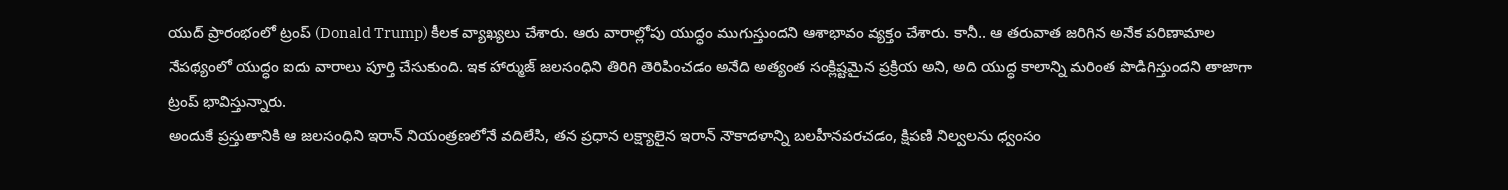యుద్ ప్రారంభంలో ట్రంప్ (Donald Trump) కీలక వ్యాఖ్యలు చేశారు. ఆరు వారాల్లోపు యుద్ధం ముగుస్తుందని ఆశాభావం వ్యక్తం చేశారు. కానీ.. ఆ తరువాత జరిగిన అనేక పరిణామాల నేపథ్యంలో యుద్ధం ఐదు వారాలు పూర్తి చేసుకుంది. ఇక హార్ముజ్ జలసంధిని తిరిగి తెరిపించడం అనేది అత్యంత సంక్లిష్టమైన ప్రక్రియ అని, అది యుద్ధ కాలాన్ని మరింత పొడిగిస్తుందని తాజాగా ట్రంప్ భావిస్తున్నారు.
అందుకే ప్రస్తుతానికి ఆ జలసంధిని ఇరాన్ నియంత్రణలోనే వదిలేసి, తన ప్రధాన లక్ష్యాలైన ఇరాన్ నౌకాదళాన్ని బలహీనపరచడం, క్షిపణి నిల్వలను ధ్వంసం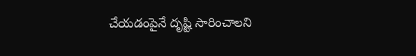చేయడంపైనే దృష్టి సారించాలని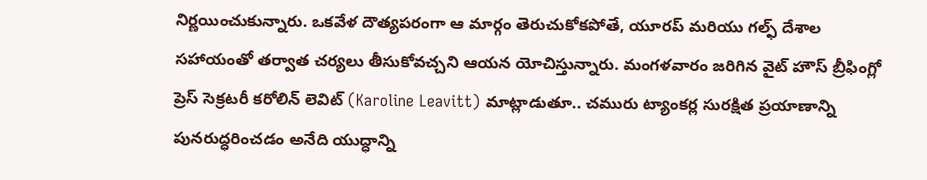నిర్ణయించుకున్నారు. ఒకవేళ దౌత్యపరంగా ఆ మార్గం తెరుచుకోకపోతే, యూరప్ మరియు గల్ఫ్ దేశాల సహాయంతో తర్వాత చర్యలు తీసుకోవచ్చని ఆయన యోచిస్తున్నారు. మంగళవారం జరిగిన వైట్ హౌస్ బ్రీఫింగ్లో ప్రెస్ సెక్రటరీ కరోలిన్ లెవిట్ (Karoline Leavitt) మాట్లాడుతూ.. చమురు ట్యాంకర్ల సురక్షిత ప్రయాణాన్ని పునరుద్ధరించడం అనేది యుద్ధాన్ని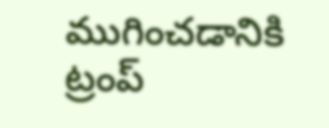ముగించడానికి ట్రంప్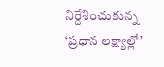నిర్దేశించుకున్న ‘ప్రధాన లక్ష్యాల్లో’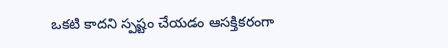ఒకటి కాదని స్పష్టం చేయడం ఆసక్తికరంగా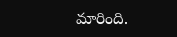మారింది.